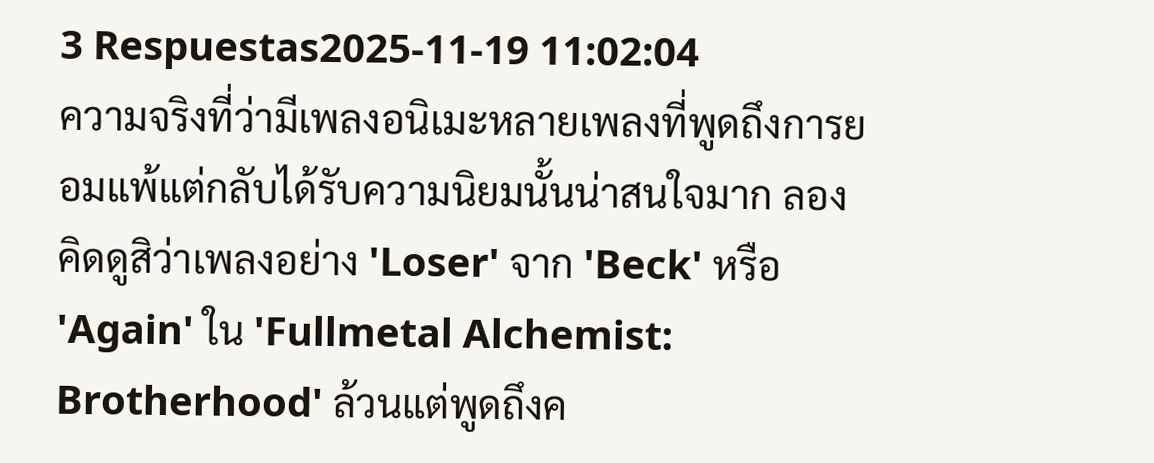3 Respuestas2025-11-19 11:02:04
ความจริงที่ว่ามีเพลงอนิเมะหลายเพลงที่พูดถึงการยอมแพ้แต่กลับได้รับความนิยมนั้นน่าสนใจมาก ลองคิดดูสิว่าเพลงอย่าง 'Loser' จาก 'Beck' หรือ 'Again' ใน 'Fullmetal Alchemist: Brotherhood' ล้วนแต่พูดถึงค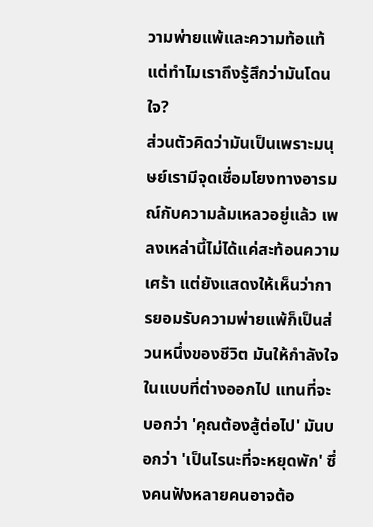วามพ่ายแพ้และความท้อแท้ แต่ทำไมเราถึงรู้สึกว่ามันโดนใจ?
ส่วนตัวคิดว่ามันเป็นเพราะมนุษย์เรามีจุดเชื่อมโยงทางอารมณ์กับความล้มเหลวอยู่แล้ว เพลงเหล่านี้ไม่ได้แค่สะท้อนความเศร้า แต่ยังแสดงให้เห็นว่าการยอมรับความพ่ายแพ้ก็เป็นส่วนหนึ่งของชีวิต มันให้กำลังใจในแบบที่ต่างออกไป แทนที่จะบอกว่า 'คุณต้องสู้ต่อไป' มันบอกว่า 'เป็นไรนะที่จะหยุดพัก' ซึ่งคนฟังหลายคนอาจต้อ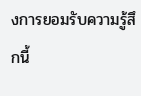งการยอมรับความรู้สึกนี้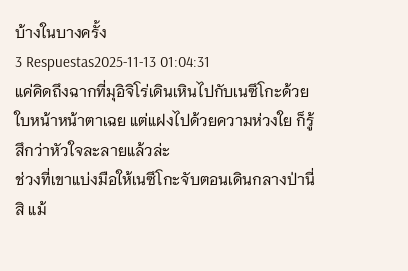บ้างในบางครั้ง
3 Respuestas2025-11-13 01:04:31
แค่คิดถึงฉากที่มุอิจิโร่เดินเหินไปกับเนซึโกะด้วยใบหน้าหน้าตาเฉย แต่แฝงไปด้วยความห่วงใย ก็รู้สึกว่าหัวใจละลายแล้วล่ะ
ช่วงที่เขาแบ่งมือให้เนซึโกะจับตอนเดินกลางป่านี่สิ แม้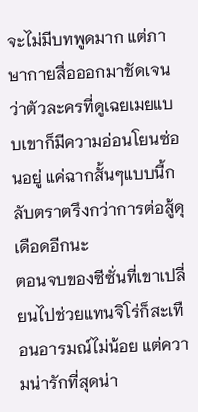จะไม่มีบทพูดมาก แต่ภาษากายสื่อออกมาชัดเจนว่าตัวละครที่ดูเฉยเมยแบบเขาก็มีความอ่อนโยนซ่อนอยู่ แค่ฉากสั้นๆแบบนี้กลับตราตรึงกว่าการต่อสู้ดุเดือดอีกนะ
ตอนจบของซีซั่นที่เขาเปลี่ยนไปช่วยแทนจิโร่ก็สะเทือนอารมณ์ไม่น้อย แต่ความน่ารักที่สุดน่า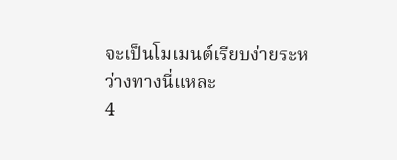จะเป็นโมเมนต์เรียบง่ายระหว่างทางนี่แหละ
4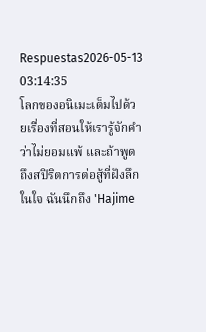Respuestas2026-05-13 03:14:35
โลกของอนิเมะเต็มไปด้วยเรื่องที่สอนให้เรารู้จักคำว่าไม่ยอมแพ้ และถ้าพูดถึงสปิริตการต่อสู้ที่ฝังลึกในใจ ฉันนึกถึง 'Hajime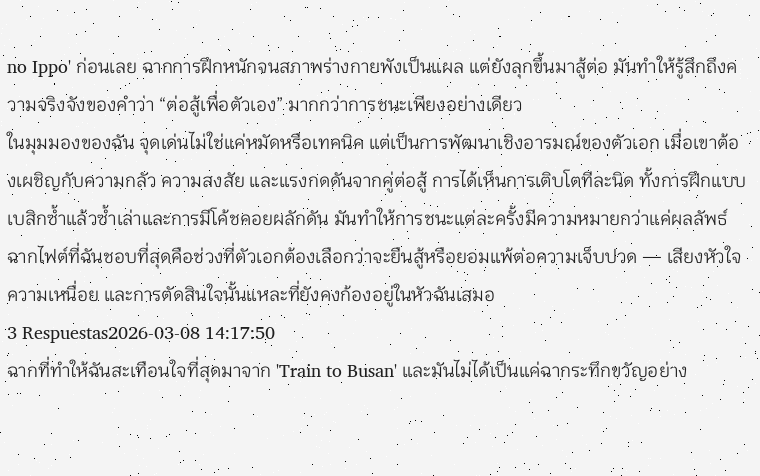no Ippo' ก่อนเลย ฉากการฝึกหนักจนสภาพร่างกายพังเป็นแผล แต่ยังลุกขึ้นมาสู้ต่อ มันทำให้รู้สึกถึงความจริงจังของคำว่า “ต่อสู้เพื่อตัวเอง” มากกว่าการชนะเพียงอย่างเดียว
ในมุมมองของฉัน จุดเด่นไม่ใช่แค่หมัดหรือเทคนิค แต่เป็นการพัฒนาเชิงอารมณ์ของตัวเอก เมื่อเขาต้องเผชิญกับความกลัว ความสงสัย และแรงกดดันจากคู่ต่อสู้ การได้เห็นการเติบโตทีละนิด ทั้งการฝึกแบบเบสิกซ้ำแล้วซ้ำเล่าและการมีโค้ชคอยผลักดัน มันทำให้การชนะแต่ละครั้งมีความหมายกว่าแค่ผลลัพธ์
ฉากไฟต์ที่ฉันชอบที่สุดคือช่วงที่ตัวเอกต้องเลือกว่าจะยืนสู้หรือยอมแพ้ต่อความเจ็บปวด — เสียงหัวใจ ความเหนื่อย และการตัดสินใจนั้นแหละที่ยังคงก้องอยู่ในหัวฉันเสมอ
3 Respuestas2026-03-08 14:17:50
ฉากที่ทำให้ฉันสะเทือนใจที่สุดมาจาก 'Train to Busan' และมันไม่ได้เป็นแค่ฉากระทึกขวัญอย่าง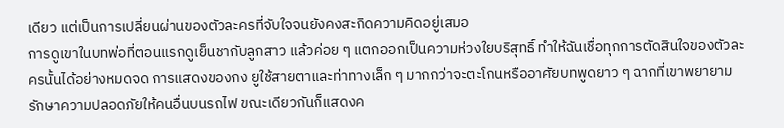เดียว แต่เป็นการเปลี่ยนผ่านของตัวละครที่จับใจจนยังคงสะกิดความคิดอยู่เสมอ
การดูเขาในบทพ่อที่ตอนแรกดูเย็นชากับลูกสาว แล้วค่อย ๆ แตกออกเป็นความห่วงใยบริสุทธิ์ ทำให้ฉันเชื่อทุกการตัดสินใจของตัวละครนั้นได้อย่างหมดจด การแสดงของกง ยูใช้สายตาและท่าทางเล็ก ๆ มากกว่าจะตะโกนหรืออาศัยบทพูดยาว ๆ ฉากที่เขาพยายามรักษาความปลอดภัยให้คนอื่นบนรถไฟ ขณะเดียวกันก็แสดงค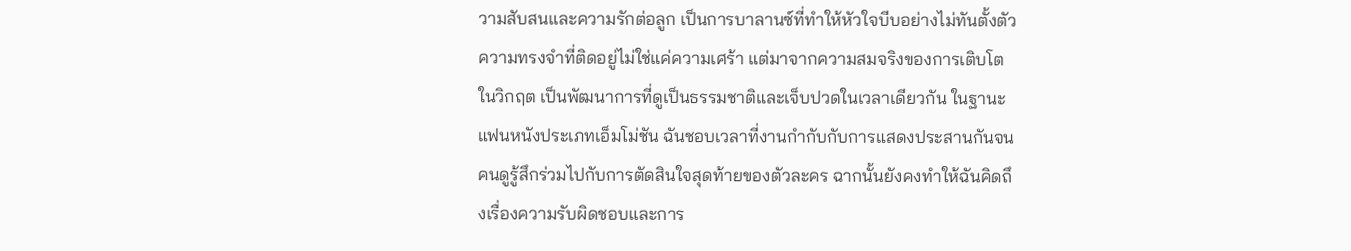วามสับสนและความรักต่อลูก เป็นการบาลานซ์ที่ทำให้หัวใจบีบอย่างไม่ทันตั้งตัว
ความทรงจำที่ติดอยู่ไม่ใช่แค่ความเศร้า แต่มาจากความสมจริงของการเติบโตในวิกฤต เป็นพัฒนาการที่ดูเป็นธรรมชาติและเจ็บปวดในเวลาเดียวกัน ในฐานะแฟนหนังประเภทเอ็มโม่ชัน ฉันชอบเวลาที่งานกำกับกับการแสดงประสานกันจนคนดูรู้สึกร่วมไปกับการตัดสินใจสุดท้ายของตัวละคร ฉากนั้นยังคงทำให้ฉันคิดถึงเรื่องความรับผิดชอบและการ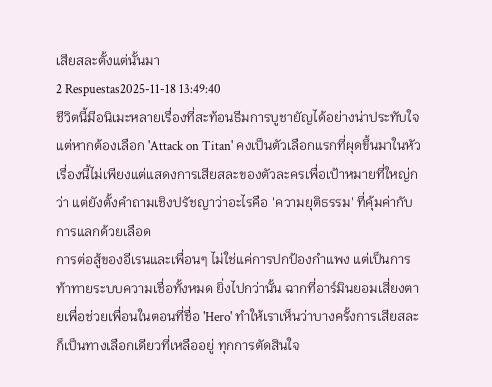เสียสละตั้งแต่นั้นมา
2 Respuestas2025-11-18 13:49:40
ชีวิตนี้มีอนิเมะหลายเรื่องที่สะท้อนธีมการบูชายัญได้อย่างน่าประทับใจ แต่หากต้องเลือก 'Attack on Titan' คงเป็นตัวเลือกแรกที่ผุดขึ้นมาในหัว เรื่องนี้ไม่เพียงแต่แสดงการเสียสละของตัวละครเพื่อเป้าหมายที่ใหญ่กว่า แต่ยังตั้งคำถามเชิงปรัชญาว่าอะไรคือ 'ความยุติธรรม' ที่คุ้มค่ากับการแลกด้วยเลือด
การต่อสู้ของอีเรนและเพื่อนๆ ไม่ใช่แค่การปกป้องกำแพง แต่เป็นการท้าทายระบบความเชื่อทั้งหมด ยิ่งไปกว่านั้น ฉากที่อาร์มินยอมเสี่ยงตายเพื่อช่วยเพื่อนในตอนที่ชื่อ 'Hero' ทำให้เราเห็นว่าบางครั้งการเสียสละก็เป็นทางเลือกเดียวที่เหลืออยู่ ทุกการตัดสินใจ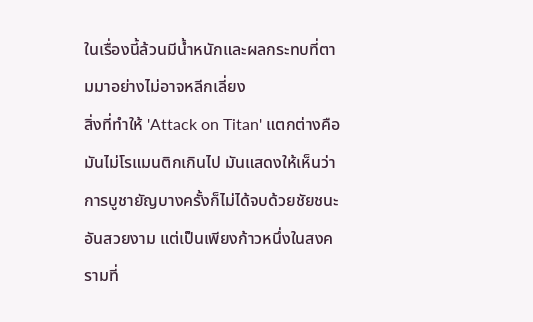ในเรื่องนี้ล้วนมีน้ำหนักและผลกระทบที่ตามมาอย่างไม่อาจหลีกเลี่ยง
สิ่งที่ทำให้ 'Attack on Titan' แตกต่างคือมันไม่โรแมนติกเกินไป มันแสดงให้เห็นว่าการบูชายัญบางครั้งก็ไม่ได้จบด้วยชัยชนะอันสวยงาม แต่เป็นเพียงก้าวหนึ่งในสงครามที่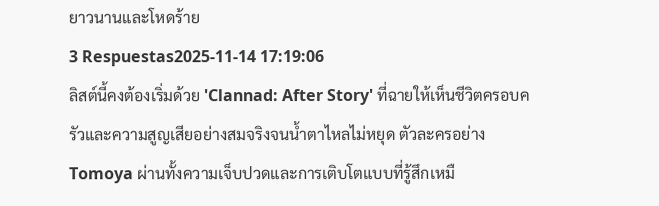ยาวนานและโหดร้าย
3 Respuestas2025-11-14 17:19:06
ลิสต์นี้คงต้องเริ่มด้วย 'Clannad: After Story' ที่ฉายให้เห็นชีวิตครอบครัวและความสูญเสียอย่างสมจริงจนน้ำตาไหลไม่หยุด ตัวละครอย่าง Tomoya ผ่านทั้งความเจ็บปวดและการเติบโตแบบที่รู้สึกเหมื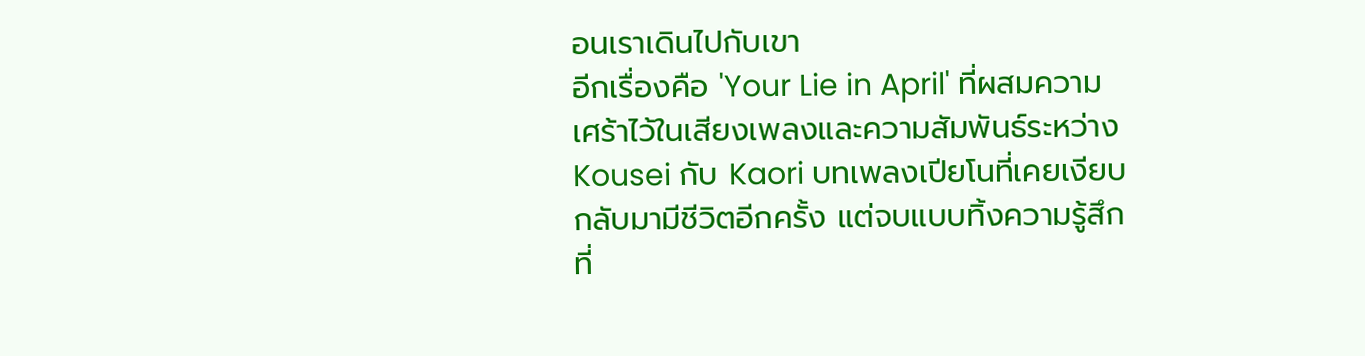อนเราเดินไปกับเขา
อีกเรื่องคือ 'Your Lie in April' ที่ผสมความเศร้าไว้ในเสียงเพลงและความสัมพันธ์ระหว่าง Kousei กับ Kaori บทเพลงเปียโนที่เคยเงียบกลับมามีชีวิตอีกครั้ง แต่จบแบบทิ้งความรู้สึกที่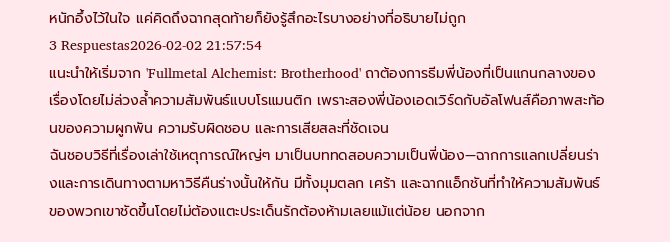หนักอึ้งไว้ในใจ แค่คิดถึงฉากสุดท้ายก็ยังรู้สึกอะไรบางอย่างที่อธิบายไม่ถูก
3 Respuestas2026-02-02 21:57:54
แนะนำให้เริ่มจาก 'Fullmetal Alchemist: Brotherhood' ถาต้องการธีมพี่น้องที่เป็นแกนกลางของเรื่องโดยไม่ล่วงล้ำความสัมพันธ์แบบโรแมนติก เพราะสองพี่น้องเอดเวิร์ดกับอัลโฟนส์คือภาพสะท้อนของความผูกพัน ความรับผิดชอบ และการเสียสละที่ชัดเจน
ฉันชอบวิธีที่เรื่องเล่าใช้เหตุการณ์ใหญ่ๆ มาเป็นบททดสอบความเป็นพี่น้อง—ฉากการแลกเปลี่ยนร่างและการเดินทางตามหาวิธีคืนร่างนั้นให้กัน มีทั้งมุมตลก เศร้า และฉากแอ็กชันที่ทำให้ความสัมพันธ์ของพวกเขาชัดขึ้นโดยไม่ต้องแตะประเด็นรักต้องห้ามเลยแม้แต่น้อย นอกจาก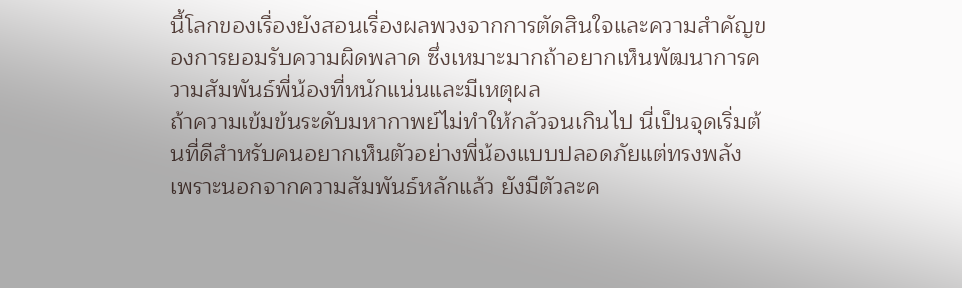นี้โลกของเรื่องยังสอนเรื่องผลพวงจากการตัดสินใจและความสำคัญของการยอมรับความผิดพลาด ซึ่งเหมาะมากถ้าอยากเห็นพัฒนาการความสัมพันธ์พี่น้องที่หนักแน่นและมีเหตุผล
ถ้าความเข้มข้นระดับมหากาพย์ไม่ทำให้กลัวจนเกินไป นี่เป็นจุดเริ่มต้นที่ดีสำหรับคนอยากเห็นตัวอย่างพี่น้องแบบปลอดภัยแต่ทรงพลัง เพราะนอกจากความสัมพันธ์หลักแล้ว ยังมีตัวละค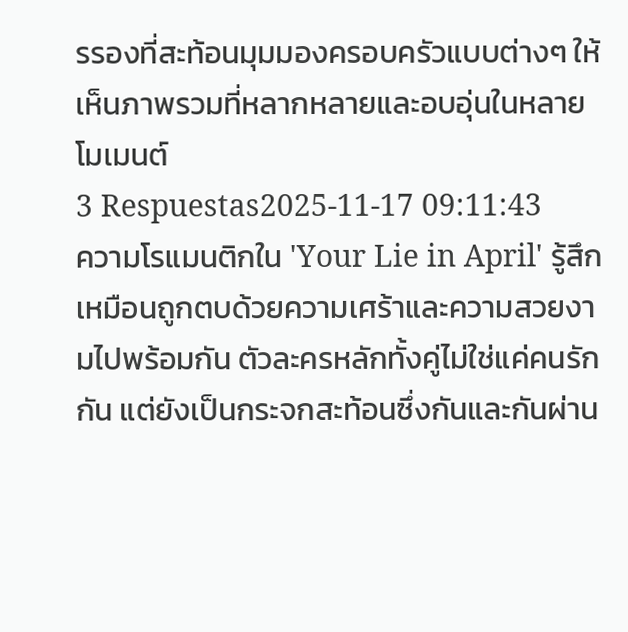รรองที่สะท้อนมุมมองครอบครัวแบบต่างๆ ให้เห็นภาพรวมที่หลากหลายและอบอุ่นในหลายโมเมนต์
3 Respuestas2025-11-17 09:11:43
ความโรแมนติกใน 'Your Lie in April' รู้สึกเหมือนถูกตบด้วยความเศร้าและความสวยงามไปพร้อมกัน ตัวละครหลักทั้งคู่ไม่ใช่แค่คนรักกัน แต่ยังเป็นกระจกสะท้อนซึ่งกันและกันผ่าน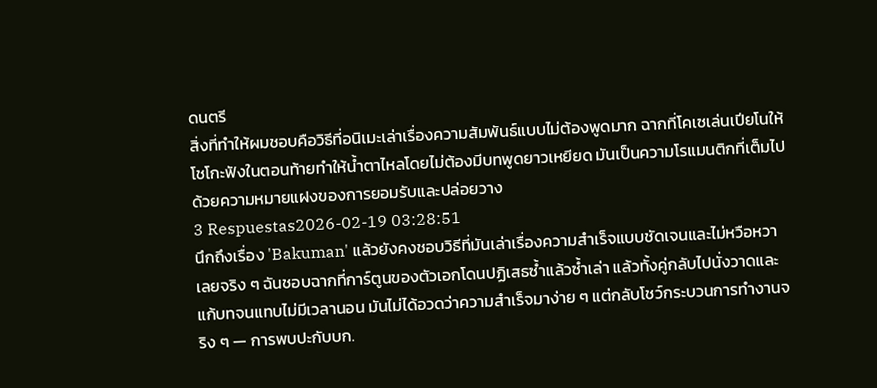ดนตรี
สิ่งที่ทำให้ผมชอบคือวิธีที่อนิเมะเล่าเรื่องความสัมพันธ์แบบไม่ต้องพูดมาก ฉากที่โคเซเล่นเปียโนให้โชโกะฟังในตอนท้ายทำให้น้ำตาไหลโดยไม่ต้องมีบทพูดยาวเหยียด มันเป็นความโรแมนติกที่เต็มไปด้วยความหมายแฝงของการยอมรับและปล่อยวาง
3 Respuestas2026-02-19 03:28:51
นึกถึงเรื่อง 'Bakuman' แล้วยังคงชอบวิธีที่มันเล่าเรื่องความสำเร็จแบบชัดเจนและไม่หวือหวาเลยจริง ๆ ฉันชอบฉากที่การ์ตูนของตัวเอกโดนปฏิเสธซ้ำแล้วซ้ำเล่า แล้วทั้งคู่กลับไปนั่งวาดและแก้บทจนแทบไม่มีเวลานอน มันไม่ได้อวดว่าความสำเร็จมาง่าย ๆ แต่กลับโชว์กระบวนการทำงานจริง ๆ — การพบปะกับบก.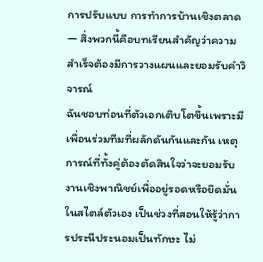การปรับแบบ การทำการบ้านเชิงตลาด — สิ่งพวกนี้คือบทเรียนสำคัญว่าความสำเร็จต้องมีการวางแผนและยอมรับคำวิจารณ์
ฉันชอบท่อนที่ตัวเอกเติบโตขึ้นเพราะมีเพื่อนร่วมทีมที่ผลักดันกันและกัน เหตุการณ์ที่ทั้งคู่ต้องตัดสินใจว่าจะยอมรับงานเชิงพาณิชย์เพื่ออยู่รอดหรือยึดมั่นในสไตล์ตัวเอง เป็นช่วงที่สอนให้รู้ว่าการประนีประนอมเป็นทักษะ ไม่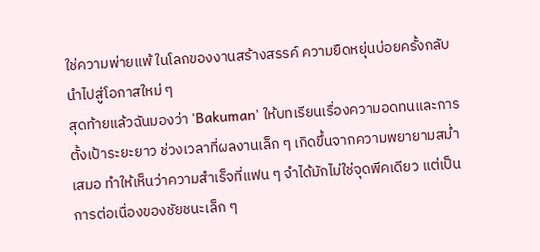ใช่ความพ่ายแพ้ ในโลกของงานสร้างสรรค์ ความยืดหยุ่นบ่อยครั้งกลับนำไปสู่โอกาสใหม่ ๆ
สุดท้ายแล้วฉันมองว่า 'Bakuman' ให้บทเรียนเรื่องความอดทนและการตั้งเป้าระยะยาว ช่วงเวลาที่ผลงานเล็ก ๆ เกิดขึ้นจากความพยายามสม่ำเสมอ ทำให้เห็นว่าความสำเร็จที่แฟน ๆ จำได้มักไม่ใช่จุดพีคเดียว แต่เป็นการต่อเนื่องของชัยชนะเล็ก ๆ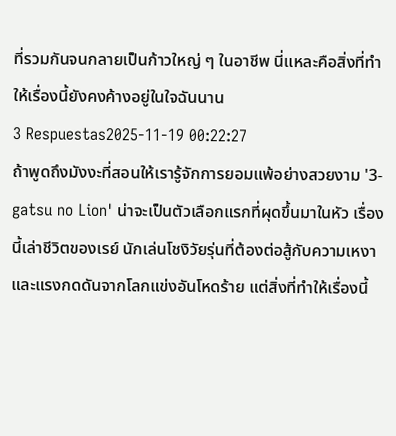ที่รวมกันจนกลายเป็นก้าวใหญ่ ๆ ในอาชีพ นี่แหละคือสิ่งที่ทำให้เรื่องนี้ยังคงค้างอยู่ในใจฉันนาน
3 Respuestas2025-11-19 00:22:27
ถ้าพูดถึงมังงะที่สอนให้เรารู้จักการยอมแพ้อย่างสวยงาม '3-gatsu no Lion' น่าจะเป็นตัวเลือกแรกที่ผุดขึ้นมาในหัว เรื่องนี้เล่าชีวิตของเรย์ นักเล่นโชงิวัยรุ่นที่ต้องต่อสู้กับความเหงาและแรงกดดันจากโลกแข่งอันโหดร้าย แต่สิ่งที่ทำให้เรื่องนี้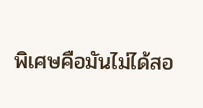พิเศษคือมันไม่ได้สอ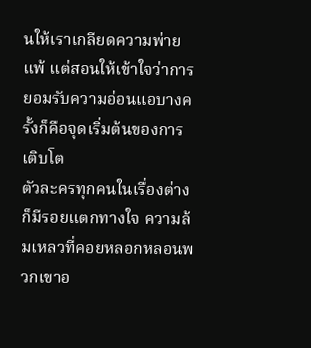นให้เราเกลียดความพ่ายแพ้ แต่สอนให้เข้าใจว่าการยอมรับความอ่อนแอบางครั้งก็คือจุดเริ่มต้นของการเติบโต
ตัวละครทุกคนในเรื่องต่างก็มีรอยแตกทางใจ ความล้มเหลวที่คอยหลอกหลอนพวกเขาอ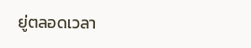ยู่ตลอดเวลา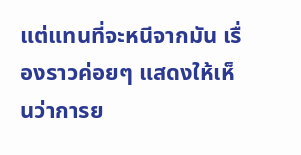แต่แทนที่จะหนีจากมัน เรื่องราวค่อยๆ แสดงให้เห็นว่าการย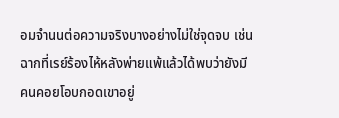อมจำนนต่อความจริงบางอย่างไม่ใช่จุดจบ เช่นฉากที่เรย์ร้องไห้หลังพ่ายแพ้แล้วได้พบว่ายังมีคนคอยโอบกอดเขาอยู่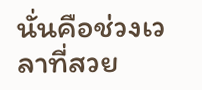นั่นคือช่วงเวลาที่สวย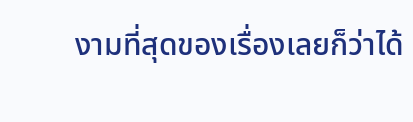งามที่สุดของเรื่องเลยก็ว่าได้